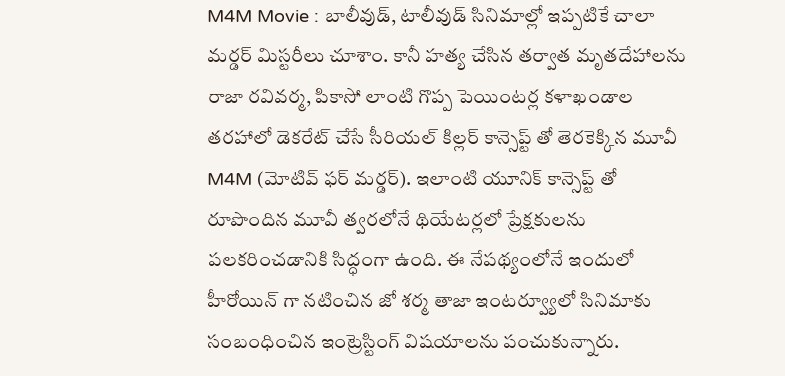M4M Movie : బాలీవుడ్, టాలీవుడ్ సినిమాల్లో ఇప్పటికే చాలా మర్డర్ మిస్టరీలు చూశాం. కానీ హత్య చేసిన తర్వాత మృతదేహాలను రాజా రవివర్మ, పికాసో లాంటి గొప్ప పెయింటర్ల కళాఖండాల తరహాలో డెకరేట్ చేసే సీరియల్ కిల్లర్ కాన్సెప్ట్ తో తెరకెక్కిన మూవీ M4M (మోటివ్ ఫర్ మర్డర్). ఇలాంటి యూనిక్ కాన్సెప్ట్ తో రూపొందిన మూవీ త్వరలోనే థియేటర్లలో ప్రేక్షకులను పలకరించడానికి సిద్ధంగా ఉంది. ఈ నేపథ్యంలోనే ఇందులో హీరోయిన్ గా నటించిన జో శర్మ తాజా ఇంటర్వ్యూలో సినిమాకు సంబంధించిన ఇంట్రెస్టింగ్ విషయాలను పంచుకున్నారు.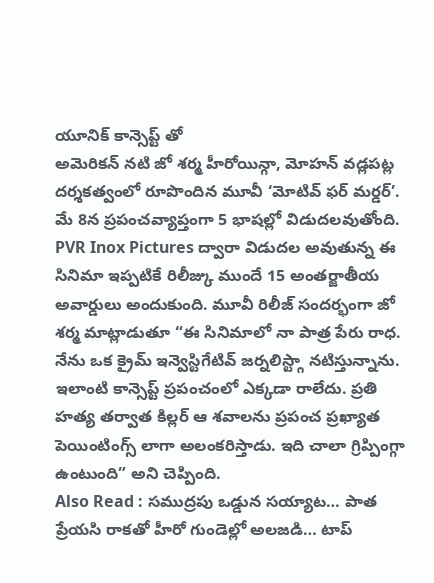యూనిక్ కాన్సెప్ట్ తో
అమెరికన్ నటి జో శర్మ హీరోయిన్గా, మోహన్ వడ్లపట్ల దర్శకత్వంలో రూపొందిన మూవీ ‘మోటివ్ ఫర్ మర్డర్’. మే 8న ప్రపంచవ్యాప్తంగా 5 భాషల్లో విడుదలవుతోంది. PVR Inox Pictures ద్వారా విడుదల అవుతున్న ఈ సినిమా ఇప్పటికే రిలీజ్కు ముందే 15 అంతర్జాతీయ అవార్డులు అందుకుంది. మూవీ రిలీజ్ సందర్భంగా జో శర్మ మాట్లాడుతూ “ఈ సినిమాలో నా పాత్ర పేరు రాధ. నేను ఒక క్రైమ్ ఇన్వెస్టిగేటివ్ జర్నలిస్ట్గా నటిస్తున్నాను. ఇలాంటి కాన్సెప్ట్ ప్రపంచంలో ఎక్కడా రాలేదు. ప్రతి హత్య తర్వాత కిల్లర్ ఆ శవాలను ప్రపంచ ప్రఖ్యాత పెయింటింగ్స్ లాగా అలంకరిస్తాడు. ఇది చాలా గ్రిప్పింగ్గా ఉంటుంది” అని చెప్పింది.
Also Read : సముద్రపు ఒడ్డున సయ్యాట… పాత ప్రేయసి రాకతో హీరో గుండెల్లో అలజడి… టాప్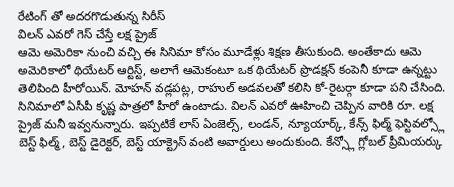రేటింగ్ తో అదరగొడుతున్న సిరీస్
విలన్ ఎవరో గెస్ చేస్తే లక్ష ప్రైజ్
ఆమె అమెరికా నుంచి వచ్చి ఈ సినిమా కోసం మూడేళ్లు శిక్షణ తీసుకుంది. అంతేకాదు ఆమె అమెరికాలో థియేటర్ ఆర్టిస్ట్, అలాగే ఆమెకంటూ ఒక థియేటర్ ప్రొడక్షన్ కంపెనీ కూడా ఉన్నట్టు తెలిపింది హీరోయిన్. మోహన్ వడ్లపట్ల, రాహుల్ అడవలతో కలిసి కో-రైటర్గా కూడా పని చేసింది. సినిమాలో ఏసీపీ కృష్ణ పాత్రలో హీరో ఉంటాడు. విలన్ ఎవరో ఊహించి చెప్పిన వారికి రూ. లక్ష ప్రైజ్ మనీ ఇవ్వనున్నారు. ఇప్పటికే లాస్ ఏంజెల్స్, లండన్, న్యూయార్క్, కేన్స్ ఫిల్మ్ ఫెస్టివల్స్లో బెస్ట్ ఫిల్మ్, బెస్ట్ డైరెక్టర్, బెస్ట్ యాక్ట్రెస్ వంటి అవార్డులు అందుకుంది. కేన్స్లో గ్లోబల్ ప్రీమియర్కు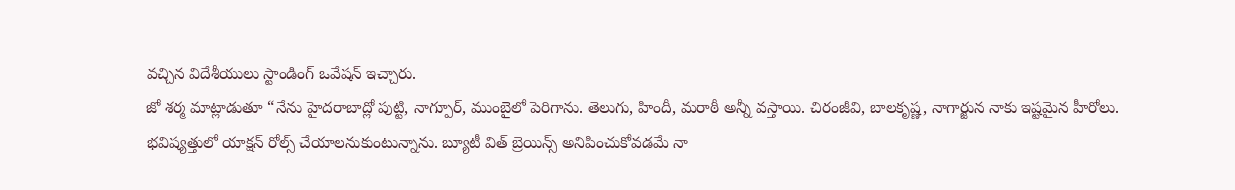వచ్చిన విదేశీయులు స్టాండింగ్ ఒవేషన్ ఇచ్చారు.
జో శర్మ మాట్లాడుతూ “నేను హైదరాబాద్లో పుట్టి, నాగ్పూర్, ముంబైలో పెరిగాను. తెలుగు, హిందీ, మరాఠీ అన్నీ వస్తాయి. చిరంజీవి, బాలకృష్ణ, నాగార్జున నాకు ఇష్టమైన హీరోలు. భవిష్యత్తులో యాక్షన్ రోల్స్ చేయాలనుకుంటున్నాను. బ్యూటీ విత్ బ్రెయిన్స్ అనిపించుకోవడమే నా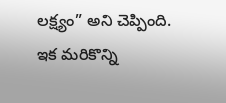లక్ష్యం” అని చెప్పింది. ఇక మరికొన్ని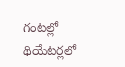గంటల్లో థియేటర్లలో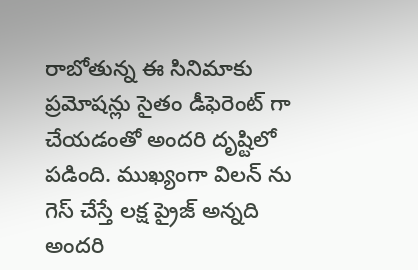రాబోతున్న ఈ సినిమాకు ప్రమోషన్లు సైతం డీఫెరెంట్ గా చేయడంతో అందరి దృష్టిలో పడింది. ముఖ్యంగా విలన్ ను గెస్ చేస్తే లక్ష ప్రైజ్ అన్నది అందరి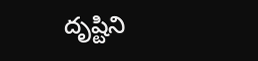దృష్టిని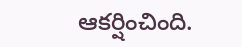ఆకర్షించింది.